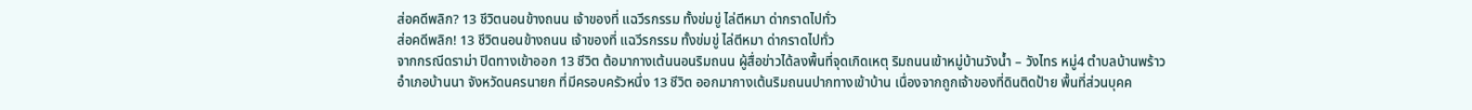ส่อคดีพลิก? 13 ชีวิตนอนข้างถนน เจ้าของที่ แฉวีรกรรม ทั้งข่มขู่ ไล่ตีหมา ด่ากราดไปทั่ว
ส่อคดีพลิก! 13 ชีวิตนอนข้างถนน เจ้าของที่ แฉวีรกรรม ทั้งข่มขู่ ไล่ตีหมา ด่ากราดไปทั่ว
จากกรณีดราม่า ปิดทางเข้าออก 13 ชีวิต ต้อมากางเต้นนอนริมถนน ผู้สื่อข่าวได้ลงพื้นที่จุดเกิดเหตุ ริมถนนเข้าหมู่บ้านวังน้ำ – วังไทร หมู่4 ตำบลบ้านพร้าว อำเภอบ้านนา จังหวัดนครนายก ที่มีครอบครัวหนึ่ง 13 ชีวิต ออกมากางเต้นริมถนนปากทางเข้าบ้าน เนื่องจากถูกเจ้าของที่ดินติดป้าย พื้นที่ส่วนบุคค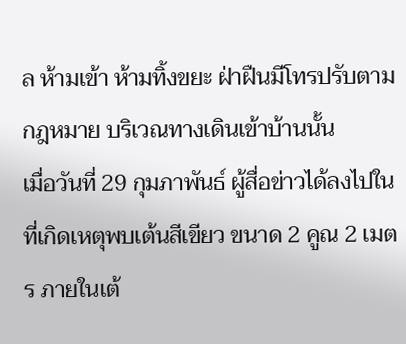ล ห้ามเข้า ห้ามทิ้งขยะ ฝ่าฝืนมีโทรปรับตามกฎหมาย บริเวณทางเดินเข้าบ้านนั้น
เมื่อวันที่ 29 กุมภาพันธ์ ผู้สื่อข่าวได้ลงไปในที่เกิดเหตุพบเต้นสีเขียว ขนาด 2 คูณ 2 เมตร ภายในเต้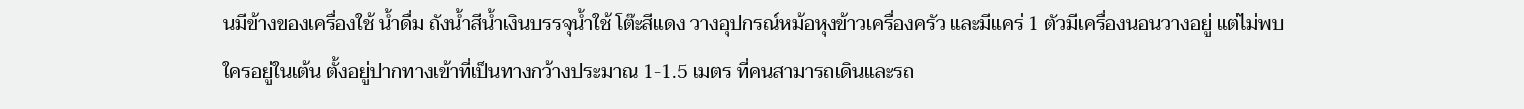นมีข้างของเครื่องใช้ น้ำดื่ม ถังน้ำสีน้ำเงินบรรจุน้ำใช้ โต๊ะสีแดง วางอุปกรณ์หม้อหุงข้าวเครื่องครัว และมีแคร่ 1 ตัวมีเครื่องนอนวางอยู่ แต่ไม่พบใครอยู่ในเต้น ตั้งอยู่ปากทางเข้าที่เป็นทางกว้างประมาณ 1-1.5 เมตร ที่คนสามารถเดินและรถ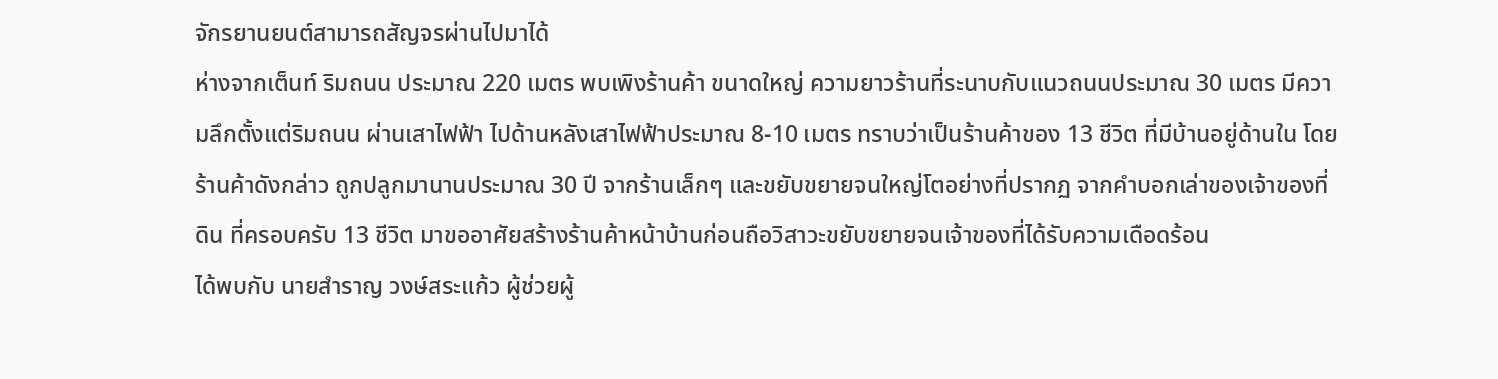จักรยานยนต์สามารถสัญจรผ่านไปมาได้
ห่างจากเต็นท์ ริมถนน ประมาณ 220 เมตร พบเพิงร้านค้า ขนาดใหญ่ ความยาวร้านที่ระนาบกับแนวถนนประมาณ 30 เมตร มีความลึกตั้งแต่ริมถนน ผ่านเสาไฟฟ้า ไปด้านหลังเสาไฟฟ้าประมาณ 8-10 เมตร ทราบว่าเป็นร้านค้าของ 13 ชีวิต ที่มีบ้านอยู่ด้านใน โดยร้านค้าดังกล่าว ถูกปลูกมานานประมาณ 30 ปี จากร้านเล็กๆ และขยับขยายจนใหญ่โตอย่างที่ปรากฏ จากคำบอกเล่าของเจ้าของที่ดิน ที่ครอบครับ 13 ชีวิต มาขออาศัยสร้างร้านค้าหน้าบ้านก่อนถือวิสาวะขยับขยายจนเจ้าของที่ได้รับความเดือดร้อน
ได้พบกับ นายสำราญ วงษ์สระแก้ว ผู้ช่วยผู้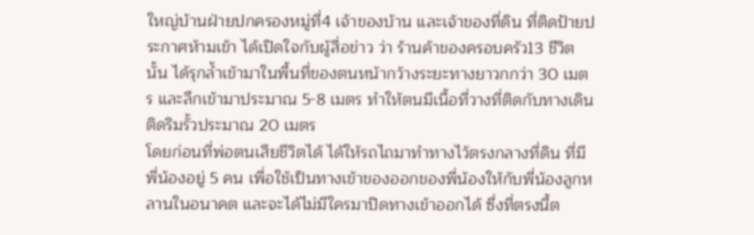ใหญ่บ้านฝ่ายปกครองหมู่ที่4 เจ้าของบ้าน และเจ้าของที่ดิน ที่ติดป้ายประกาศห้ามเข้า ได้เปิดใจกับผู้สื่อข่าว ว่า ร้านค้าของครอบครัว13 ชีวิตนั้น ได้รุกล้ำเข้ามาในพื้นที่ของตนหน้ากว้างระยะทางยาวกกว่า 30 เมตร และลึกเข้ามาประมาณ 5-8 เมตร ทำให้ตนมีเนื้อที่วางที่ติดกับทางเดินติดริมรั้วประมาณ 20 เมตร
โดยก่อนที่พ่อตนเสียชีวิตได้ ได้ให้รถไถมาทำทางไว้ตรงกลางที่ดิน ที่มีพี่น้องอยู่ 5 คน เพื่อใช้เป็นทางเข้าของออกของพี่น้องให้กับพี่น้องลูกหลานในอนาคต และจะได้ไม่มีใครมาปิดทางเข้าออกได้ ซึ่งที่ตรงนี้ต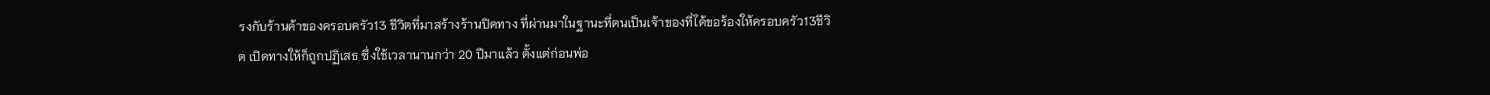รงกับร้านค้าของครอบครัว13 ชีวิตที่มาสร้างร้านปิดทาง ที่ผ่านมาในฐานะที่ตนเป็นเจ้าของที่ได้ขอร้องให้ครอบครัว13ชีวิต เปิดทางให้ก็ถูกปฏิเสธ ซึ่งใช้เวลานานกว่า 20 ปีมาแล้ว ตั้งแต่ก่อนพ่อ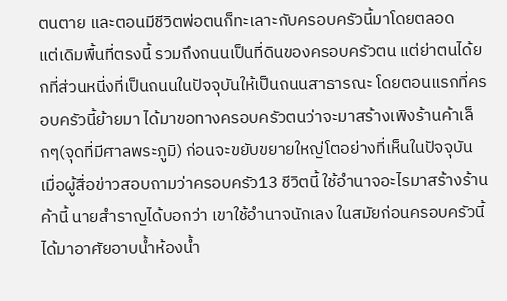ตนตาย และตอนมีชีวิตพ่อตนก็ทะเลาะกับครอบครัวนี้มาโดยตลอด
แต่เดิมพื้นที่ตรงนี้ รวมถึงถนนเป็นที่ดินของครอบครัวตน แต่ย่าตนได้ยกที่ส่วนหนี่งที่เป็นถนนในปัจจุบันให้เป็นถนนสาธารณะ โดยตอนแรกที่ครอบครัวนี้ย้ายมา ได้มาขอทางครอบครัวตนว่าจะมาสร้างเพิงร้านค้าเล็กๆ(จุดที่มีศาลพระภูมิ) ก่อนจะขยับขยายใหญ่โตอย่างที่เห็นในปัจจุบัน
เมื่อผู้สื่อข่าวสอบถามว่าครอบครัว13 ชีวิตนี้ ใช้อำนาจอะไรมาสร้างร้านค้านี้ นายสำราญได้บอกว่า เขาใช้อำนาจนักเลง ในสมัยก่อนครอบครัวนี้ได้มาอาศัยอาบน้ำห้องน้ำ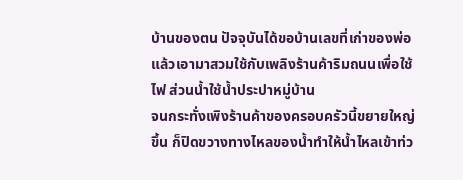บ้านของตน ปัจจุบันได้ขอบ้านเลขที่เก่าของพ่อแล้วเอามาสวมใช้กับเพลิงร้านค้าริมถนนเพื่อใช้ไฟ ส่วนน้ำใช้น้ำประปาหมู่บ้าน
จนกระทั่งเพิงร้านค้าของครอบครัวนี้ขยายใหญ่ขึ้น ก็ปิดขวางทางไหลของน้ำทำให้น้ำไหลเข้าท่ว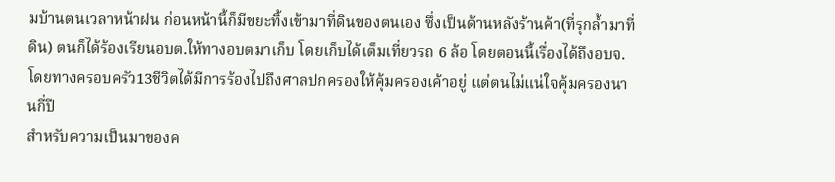มบ้านตนเวลาหน้าฝน ก่อนหน้านี้ก็มีขยะทิ้งเข้ามาที่ดินของตนเอง ซึ่งเป็นด้านหลังร้านค้า(ที่รุกล้ำมาที่ดิน) ตนก็ได้ร้องเรียนอบต.ให้ทางอบตมาเก็บ โดยเก็บได้เต็มเที่ยวรถ 6 ล้อ โดยตอนนี้เรื่องได้ถึงอบจ. โดยทางครอบครัว13ชีวิตได้มีการร้องไปถึงศาลปกครองให้คุ้มครองเค้าอยู่ แต่ตนไม่แน่ใจคุ้มครองนานกี่ปี
สำหรับความเป็นมาของค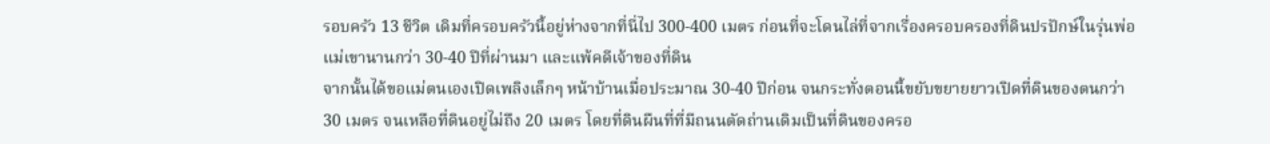รอบครัว 13 ชีวิต เดิมที่ครอบครัวนี้อยู่ห่างจากที่นี่ไป 300-400 เมตร ก่อนที่จะโดนไล่ที่จากเรื่องครอบครองที่ดินปรปักษ์ในรุ่นพ่อแม่เขานานกว่า 30-40 ปีที่ผ่านมา และแพ้คดีเจ้าของที่ดิน
จากนั้นได้ขอแม่ตนเองเปิดเพลิงเล็กๆ หน้าบ้านเมื่อประมาณ 30-40 ปีก่อน จนกระทั่งตอนนี้ขยับขยายยาวเปิดที่ดินของตนกว่า 30 เมตร จนเหลือที่ดินอยู่ไม่ถึง 20 เมตร โดยที่ดินผืนที่ที่มีถนนตัดถ่านเดิมเป็นที่ดินของครอ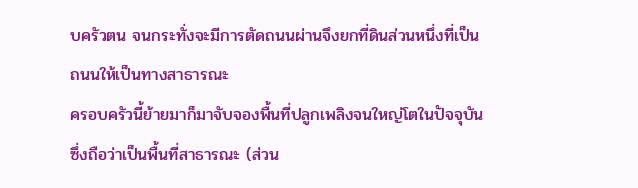บครัวตน จนกระทั่งจะมีการตัดถนนผ่านจึงยกที่ดินส่วนหนึ่งที่เป็นถนนให้เป็นทางสาธารณะ
ครอบครัวนี้ย้ายมาก็มาจับจองพื้นที่ปลูกเพลิงจนใหญ่โตในปัจจุบันซึ่งถือว่าเป็นพื้นที่สาธารณะ (ส่วน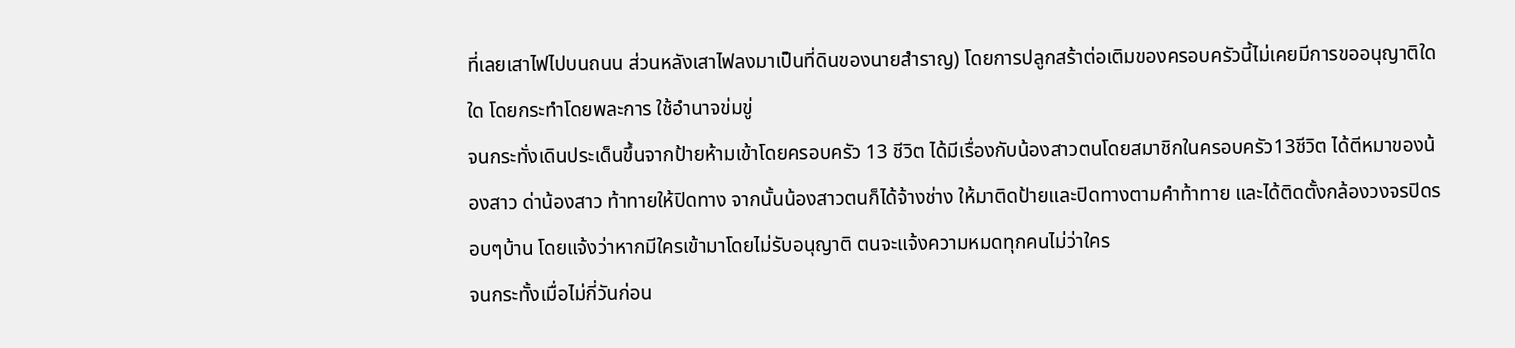ที่เลยเสาไฟไปบนถนน ส่วนหลังเสาไฟลงมาเป็นที่ดินของนายสำราญ) โดยการปลูกสร้าต่อเติมของครอบครัวนี้ไม่เคยมีการขออนุญาติใดใด โดยกระทำโดยพละการ ใช้อำนาจข่มขู่
จนกระทั่งเดินประเด็นขึ้นจากป้ายห้ามเข้าโดยครอบครัว 13 ชีวิต ได้มีเรื่องกับน้องสาวตนโดยสมาชิกในครอบครัว13ชีวิต ได้ตีหมาของน้องสาว ด่าน้องสาว ท้าทายให้ปิดทาง จากนั้นน้องสาวตนก็ได้จ้างช่าง ให้มาติดป้ายและปิดทางตามคำท้าทาย และได้ติดตั้งกล้องวงจรปิดรอบๆบ้าน โดยแจ้งว่าหากมีใครเข้ามาโดยไม่รับอนุญาติ ตนจะแจ้งความหมดทุกคนไม่ว่าใคร
จนกระทั้งเมื่อไม่กี่วันก่อน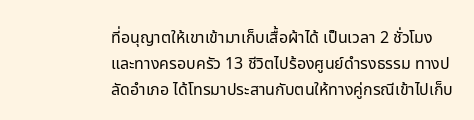ที่อนุญาตให้เขาเข้ามาเก็บเสื้อผ้าได้ เป็นเวลา 2 ชั่วโมง และทางครอบครัว 13 ชีวิตไปร้องศูนย์ดำรงธรรม ทางปลัดอำเภอ ได้โทรมาประสานกับตนให้ทางคู่กรณีเข้าไปเก็บ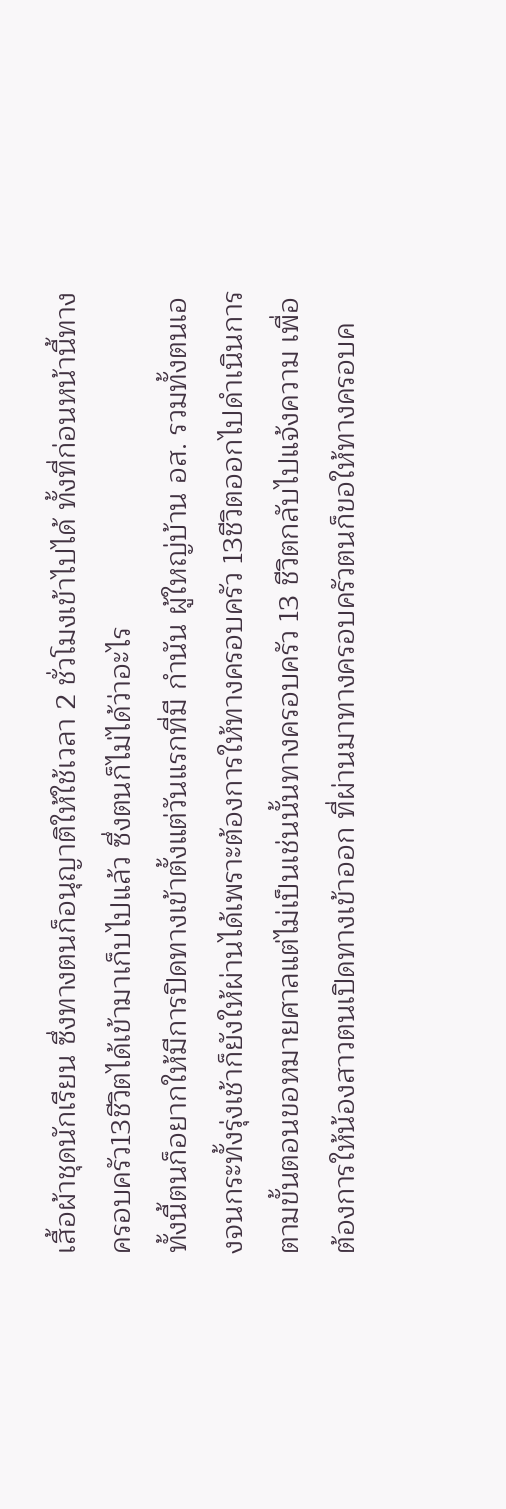เสื้อผ้าชุดนักเรียน ซึ่งทางตนก็อนุญาติให้ใช้เวลา 2 ชั่วโมงเข้าไปได้ ทั้งที่ก่อนหน้านี้ทางครอบครัว13ชีวิตได้เข้ามาเก็บไปแล้ว ซึ่งตนก็ไม่ได้ว่าอะไร
ทั้งนี้ตนก็อยากให้มีการปิดทางเข้าตั้งแต่วันแรกที่มี กำนัน ผู้ใหญ่บ้าน อส. รวมทั้งตนเองจนกระทั้งรุ่งเช้าก็ยังให้ผ่านได้เพราะต้องการให้ทางครอบครัว 13ชีวิตออกไปดำเนินการตามขั้นตอนขอหมายศาลแต่ไม่เป็นเช่นนั้นทางครอบครัว 13 ชีวิตกลับไปแจ้งความ เพื่อต้องการให้น้องสาวตนเปิดทางเข้าออก ที่ผ่านมาทางครอบครัวตนก็ขอให้ทางครอบค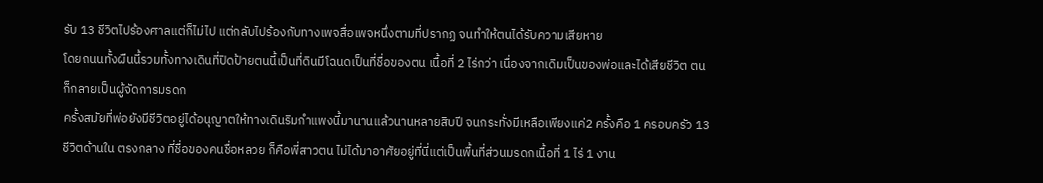รับ 13 ชีวิตไปร้องศาลแต่ก็ไม่ไป แต่กลับไปร้องกับทางเพจสื่อเพจหนึ่งตามที่ปรากฏ จนทำให้ตนได้รับความเสียหาย
โดยถนนทั้งผืนนี้รวมทั้งทางเดินที่ปิดป้ายตนนี้เป็นที่ดินมีโฉนดเป็นที่ชื่อของตน เนื้อที่ 2 ไร่กว่า เนื่องจากเดิมเป็นของพ่อและได้เสียชีวิต ตนก็กลายเป็นผู้จัดการมรดก
ครั้งสมัยที่พ่อยังมีชีวิตอยู่ได้อนุญาตให้ทางเดินริมกำแพงนี้มานานแล้วนานหลายสิบปี จนกระทั่งมีเหลือเพียงแค่2 ครั้งคือ 1 ครอบครัว 13 ชีวิตด้านใน ตรงกลาง ที่ชื่อของคนชื่อหลวย ก็คือพี่สาวตน ไม่ได้มาอาศัยอยู่ที่นี่แต่เป็นพื้นที่ส่วนมรดกเนื้อที่ 1 ไร่ 1 งาน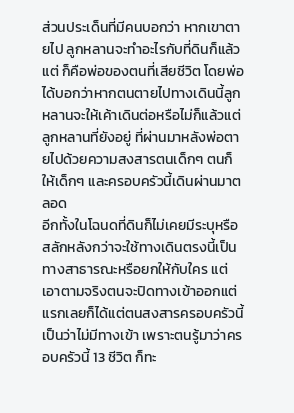ส่วนประเด็นที่มีคนบอกว่า หากเขาตายไป ลูกหลานจะทำอะไรกับที่ดินก็แล้วแต่ ก็คือพ่อของตนที่เสียชีวิต โดยพ่อได้บอกว่าหากตนตายไปทางเดินนี้ลูกหลานจะให้เค้าเดินต่อหรือไม่ก็แล้วแต่ลูกหลานที่ยังอยู่ ที่ผ่านมาหลังพ่อตายไปด้วยความสงสารตนเด็กๆ ตนก็ให้เด็กๆ และครอบครัวนี้เดินผ่านมาตลอด
อีกทั้งในโฉนดที่ดินก็ไม่เคยมีระบุหรือสลักหลังกว่าจะใช้ทางเดินตรงนี้เป็นทางสาธารณะหรือยกให้กับใคร แต่เอาตามจริงตนจะปิดทางเข้าออกแต่แรกเลยก็ได้แต่ตนสงสารครอบครัวนี้เป็นว่าไม่มีทางเข้า เพราะตนรู้มาว่าครอบครัวนี้ 13 ชีวิต ก็ทะ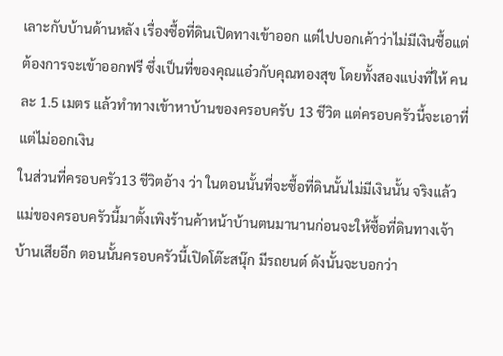เลาะกับบ้านด้านหลัง เรื่องซื้อที่ดินเปิดทางเข้าออก แต่ไปบอกเค้าว่าไม่มีเงินซื้อแต่ต้องการจะเข้าออกฟรี ซึ่งเป็นที่ของคุณแอ๋วกับคุณทองสุข โดยทั้งสองแบ่งที่ให้ คนละ 1.5 เมตร แล้วทำทางเข้าหาบ้านของครอบครับ 13 ชีวิต แต่ครอบครัวนี้จะเอาที่แต่ไม่ออกเงิน
ในส่วนที่ครอบครัว13 ชีวิตอ้าง ว่า ในตอนนั้นที่จะซื้อที่ดินนั้นไม่มีเงินนั้น จริงแล้วแม่ของครอบครัวนี้มาตั้งเพิงร้านค้าหน้าบ้านตนมานานก่อนจะให้ซื้อที่ดินทางเจ้าบ้านเสียอีก ตอนนั้นครอบครัวนี้เปิดโต๊ะสนุ๊ก มีรถยนต์ ดังนั้นจะบอกว่า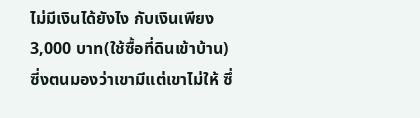ไม่มีเงินได้ยังไง กับเงินเพียง3,000 บาท(ใช้ซื้อที่ดินเข้าบ้าน)
ซี่งตนมองว่าเขามีแต่เขาไม่ให้ ซึ่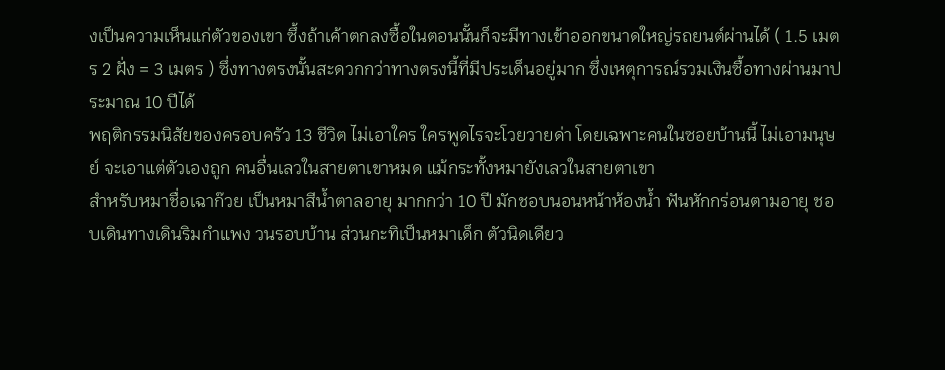งเป็นความเห็นแก่ตัวของเขา ซึ้งถ้าเค้าตกลงซื้อในตอนนั้นก็จะมีทางเข้าออกขนาดใหญ่รถยนต์ผ่านได้ ( 1.5 เมตร 2 ฝั่ง = 3 เมตร ) ซึ่งทางตรงนั้นสะดวกกว่าทางตรงนี้ที่มีประเด็นอยู่มาก ซึ่งเหตุการณ์รวมเงินซื้อทางผ่านมาประมาณ 10 ปีได้
พฤติกรรมนิสัยของครอบครัว 13 ชีวิต ไม่เอาใคร ใครพูดไรจะโวยวายด่า โดยเฉพาะคนในซอยบ้านนี้ ไม่เอามนุษย์ จะเอาแต่ตัวเองถูก คนอื่นเลวในสายตาเขาหมด แม้กระทั้งหมายังเลวในสายตาเขา
สำหรับหมาชื่อเฉาก๊วย เป็นหมาสีน้ำตาลอายุ มากกว่า 10 ปี มักชอบนอนหน้าห้องน้ำ ฟันหักกร่อนตามอายุ ชอบเดินทางเดินริมกำแพง วนรอบบ้าน ส่วนกะทิเป็นหมาเด็ก ตัวนิดเดียว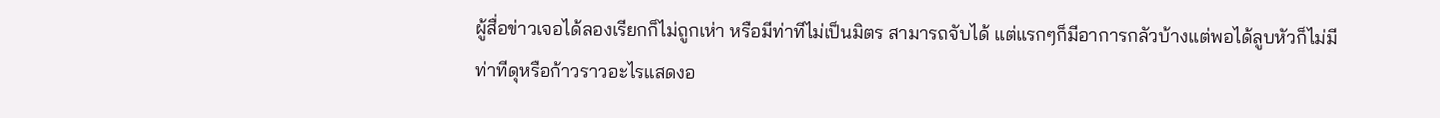ผู้สื่อข่าวเจอได้ลองเรียกก็ไม่ถูกเห่า หรือมีท่าทีไม่เป็นมิตร สามารถจับได้ แต่แรกๆก็มีอาการกลัวบ้างแต่พอได้ลูบหัวก็ไม่มีท่าทีดุหรือก้าวราวอะไรแสดงอ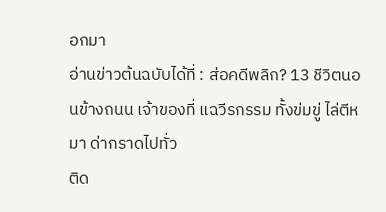อกมา
อ่านข่าวต้นฉบับได้ที่ : ส่อคดีพลิก? 13 ชีวิตนอนข้างถนน เจ้าของที่ แฉวีรกรรม ทั้งข่มขู่ ไล่ตีหมา ด่ากราดไปทั่ว
ติด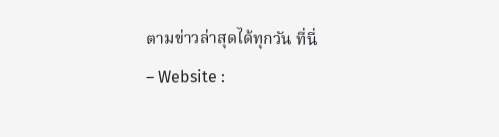ตามข่าวล่าสุดได้ทุกวัน ที่นี่
– Website :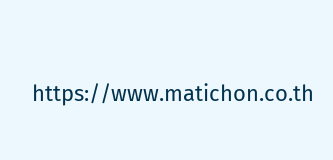https://www.matichon.co.th